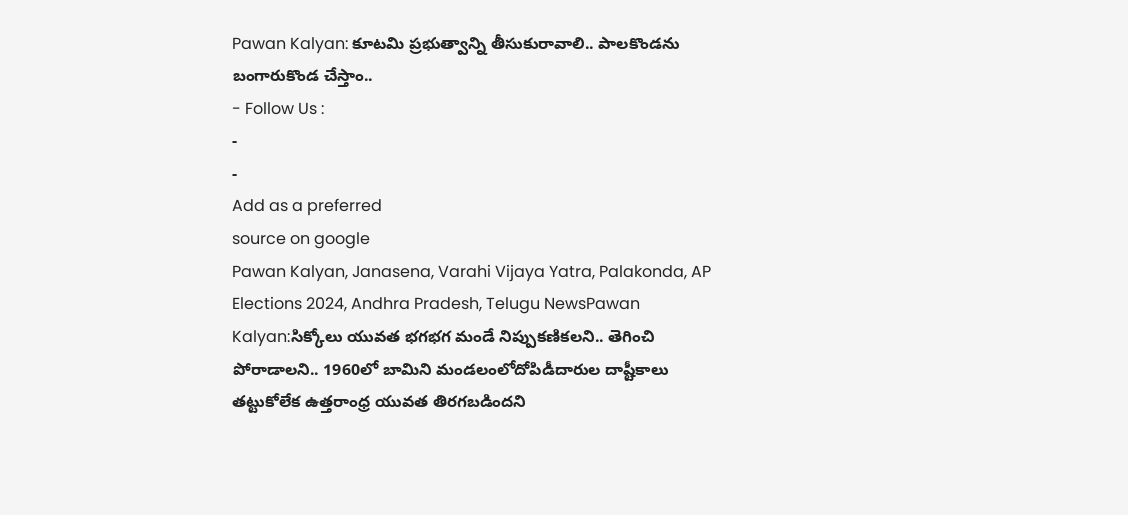Pawan Kalyan: కూటమి ప్రభుత్వాన్ని తీసుకురావాలి.. పాలకొండను బంగారుకొండ చేస్తాం..
- Follow Us :
-
-
Add as a preferred
source on google
Pawan Kalyan, Janasena, Varahi Vijaya Yatra, Palakonda, AP Elections 2024, Andhra Pradesh, Telugu NewsPawan Kalyan:సిక్కోలు యువత భగభగ మండే నిప్పుకణికలని.. తెగించి పోరాడాలని.. 1960లో బామిని మండలంలోదోపిడీదారుల దాష్టీకాలు తట్టుకోలేక ఉత్తరాంధ్ర యువత తిరగబడిందని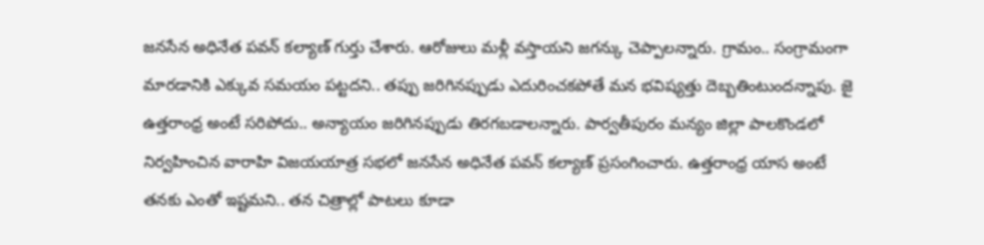జనసేన అధినేత పవన్ కల్యాణ్ గుర్తు చేశారు. ఆరోజులు మళ్లీ వస్తాయని జగన్కు చెప్పాలన్నారు. గ్రామం.. సంగ్రామంగా మారడానికి ఎక్కువ సమయం పట్టదని.. తప్పు జరిగినప్పుడు ఎదురించకపోతే మన భవిష్యత్తు దెబ్బతింటుందన్నాపు. జై ఉత్తరాంధ్ర అంటే సరిపోదు.. అన్యాయం జరిగినప్పుడు తిరగబడాలన్నారు. పార్వతీపురం మన్యం జిల్లా పాలకొండలో నిర్వహించిన వారాహి విజయయాత్ర సభలో జనసేన అధినేత పవన్ కల్యాణ్ ప్రసంగించారు. ఉత్తరాంధ్ర యాస అంటే తనకు ఎంతో ఇష్టమని.. తన చిత్రాల్లో పాటలు కూడా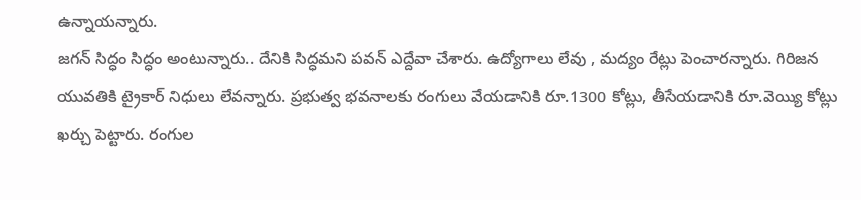ఉన్నాయన్నారు.
జగన్ సిద్ధం సిద్ధం అంటున్నారు.. దేనికి సిద్ధమని పవన్ ఎద్దేవా చేశారు. ఉద్యోగాలు లేవు , మద్యం రేట్లు పెంచారన్నారు. గిరిజన యువతికి ట్రైకార్ నిధులు లేవన్నారు. ప్రభుత్వ భవనాలకు రంగులు వేయడానికి రూ.1300 కోట్లు, తీసేయడానికి రూ.వెయ్యి కోట్లు ఖర్చు పెట్టారు. రంగుల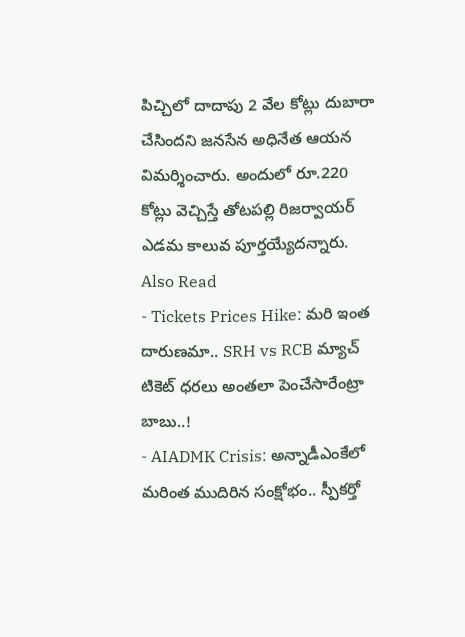పిచ్చిలో దాదాపు 2 వేల కోట్లు దుబారా చేసిందని జనసేన అధినేత ఆయన విమర్శించారు. అందులో రూ.220 కోట్లు వెచ్చిస్తే తోటపల్లి రిజర్వాయర్ ఎడమ కాలువ పూర్తయ్యేదన్నారు.
Also Read
- Tickets Prices Hike: మరి ఇంత దారుణమా.. SRH vs RCB మ్యాచ్ టికెట్ ధరలు అంతలా పెంచేసారేంట్రా బాబు..!
- AIADMK Crisis: అన్నాడీఎంకేలో మరింత ముదిరిన సంక్షోభం.. స్పీకర్తో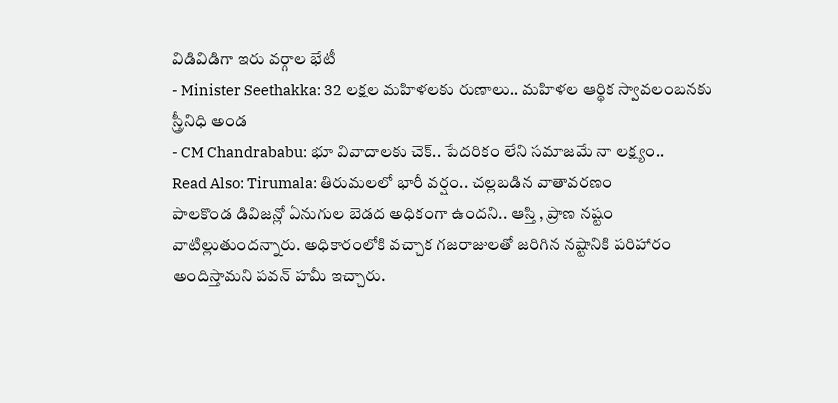విడివిడిగా ఇరు వర్గాల భేటీ
- Minister Seethakka: 32 లక్షల మహిళలకు రుణాలు.. మహిళల ఆర్థిక స్వావలంబనకు స్త్రీనిధి అండ
- CM Chandrababu: భూ వివాదాలకు చెక్.. పేదరికం లేని సమాజమే నా లక్ష్యం..
Read Also: Tirumala: తిరుమలలో భారీ వర్షం.. చల్లబడిన వాతావరణం
పాలకొండ డివిజన్లో ఏనుగుల బెడద అధికంగా ఉందని.. ఆస్తి , ప్రాణ నష్టం వాటిల్లుతుందన్నారు. అధికారంలోకి వచ్చాక గజరాజులతో జరిగిన నష్టానికి పరిహారం అందిస్తామని పవన్ హమీ ఇచ్చారు.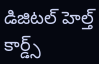డిజిటల్ హెల్త్ కార్డ్స్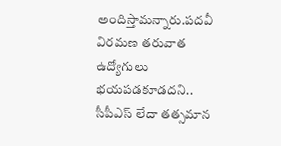అందిస్తామన్నారు.పదవీ విరమణ తరువాత ఉద్యోగులు భయపడకూడదని.. సీపీఎస్ లేదా తత్సమాన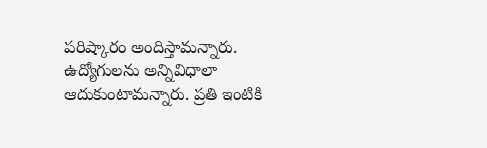పరిష్కారం అందిస్తామన్నారు. ఉద్యోగులను అన్నివిధాలా ఆదుకుంటామన్నారు. ప్రతి ఇంటికి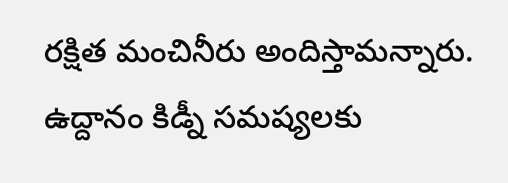రక్షిత మంచినీరు అందిస్తామన్నారు. ఉద్దానం కిడ్నీ సమష్యలకు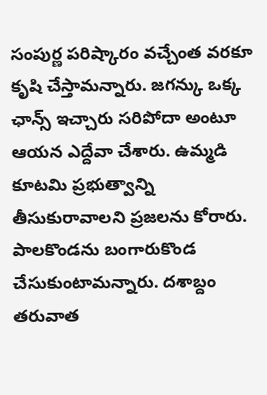సంపుర్ణ పరిష్కారం వచ్చేంత వరకూ కృషి చేస్తామన్నారు. జగన్కు ఒక్క ఛాన్స్ ఇచ్చారు సరిపోదా అంటూ ఆయన ఎద్దేవా చేశారు. ఉమ్మడి కూటమి ప్రభుత్వాన్ని తీసుకురావాలని ప్రజలను కోరారు. పాలకొండను బంగారుకొండ చేసుకుంటామన్నారు. దశాబ్దం తరువాత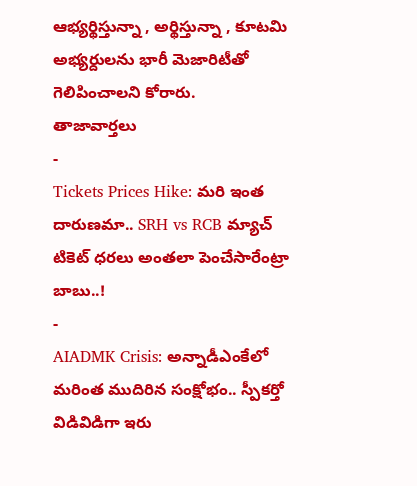ఆభ్యర్థిస్తున్నా , అర్థిస్తున్నా , కూటమి అభ్యర్దులను భారీ మెజారిటీతో గెలిపించాలని కోరారు.
తాజావార్తలు
-
Tickets Prices Hike: మరి ఇంత దారుణమా.. SRH vs RCB మ్యాచ్ టికెట్ ధరలు అంతలా పెంచేసారేంట్రా బాబు..!
-
AIADMK Crisis: అన్నాడీఎంకేలో మరింత ముదిరిన సంక్షోభం.. స్పీకర్తో విడివిడిగా ఇరు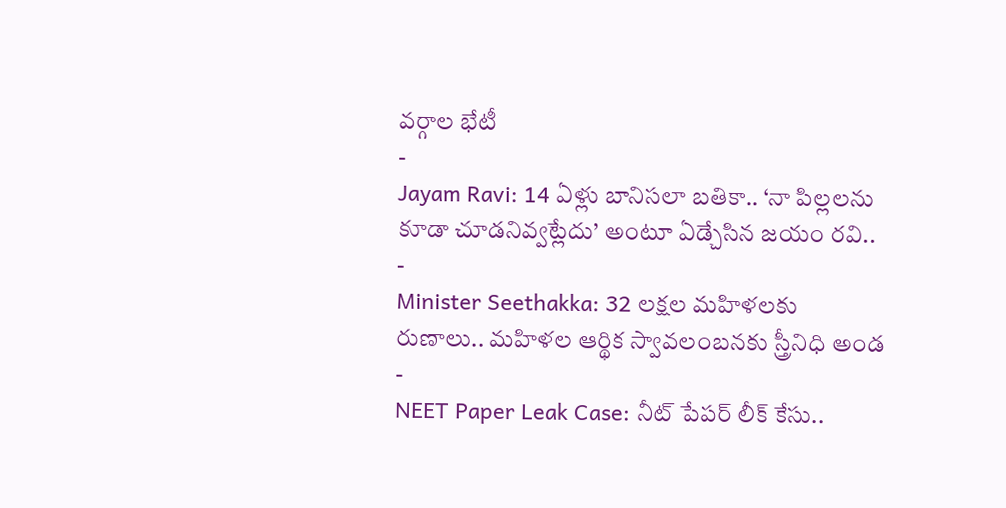వర్గాల భేటీ
-
Jayam Ravi: 14 ఏళ్లు బానిసలా బతికా.. ‘నా పిల్లలను కూడా చూడనివ్వట్లేదు’ అంటూ ఏడ్చేసిన జయం రవి..
-
Minister Seethakka: 32 లక్షల మహిళలకు రుణాలు.. మహిళల ఆర్థిక స్వావలంబనకు స్త్రీనిధి అండ
-
NEET Paper Leak Case: నీట్ పేపర్ లీక్ కేసు..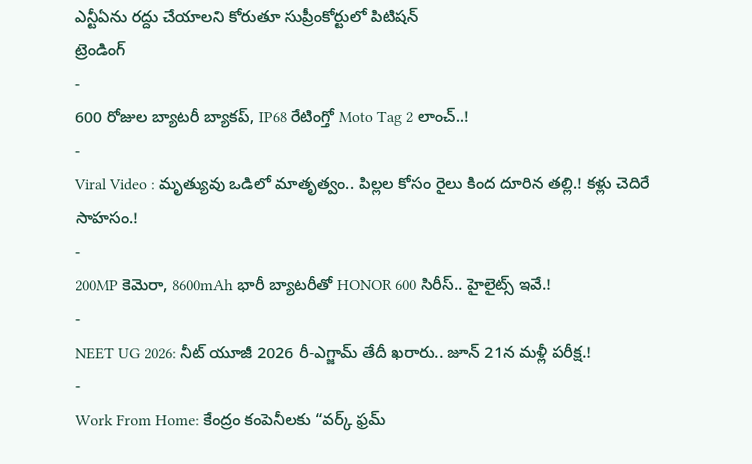ఎన్టీఏను రద్దు చేయాలని కోరుతూ సుప్రీంకోర్టులో పిటిషన్
ట్రెండింగ్
-
600 రోజుల బ్యాటరీ బ్యాకప్, IP68 రేటింగ్తో Moto Tag 2 లాంచ్..!
-
Viral Video : మృత్యువు ఒడిలో మాతృత్వం.. పిల్లల కోసం రైలు కింద దూరిన తల్లి.! కళ్లు చెదిరే సాహసం.!
-
200MP కెమెరా, 8600mAh భారీ బ్యాటరీతో HONOR 600 సిరీస్.. హైలైట్స్ ఇవే.!
-
NEET UG 2026: నీట్ యూజీ 2026 రీ-ఎగ్జామ్ తేదీ ఖరారు.. జూన్ 21న మళ్లీ పరీక్ష.!
-
Work From Home: కేంద్రం కంపెనీలకు “వర్క్ ఫ్రమ్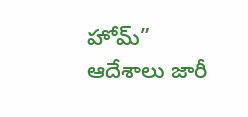హోమ్” ఆదేశాలు జారీ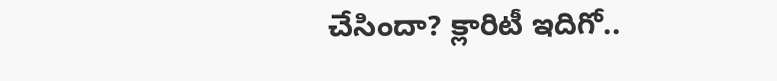చేసిందా? క్లారిటీ ఇదిగో..